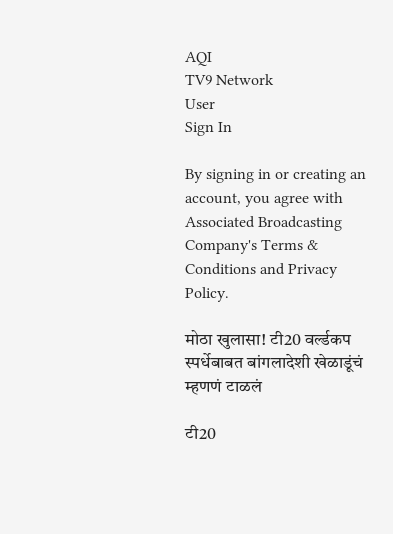AQI
TV9 Network
User
Sign In

By signing in or creating an account, you agree with Associated Broadcasting Company's Terms & Conditions and Privacy Policy.

मोठा खुलासा! टी20 वर्ल्डकप स्पर्धेबाबत बांगलादेशी खेळाडूंचं म्हणणं टाळलं

टी20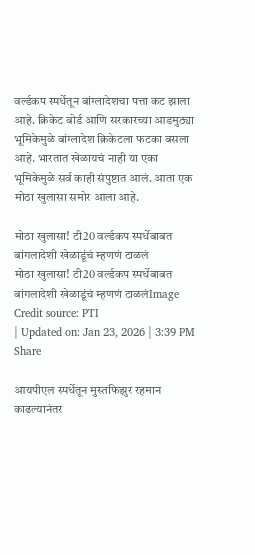वर्ल्डकप स्पर्धेतून बांग्लादेशचा पत्ता कट झाला आहे. क्रिकेट बोर्ड आणि सरकारच्या आडमुठ्या भूमिकेमुळे बांग्लादेश क्रिकेटला फटका बसला आहे. भारतात खेळायचं नाही या एका भूमिकेमुळे सर्व काही संपुष्टात आलं. आता एक मोठा खुलासा समोर आला आहे.

मोठा खुलासा! टी20 वर्ल्डकप स्पर्धेबाबत बांगलादेशी खेळाडूंचं म्हणणं टाळलं
मोठा खुलासा! टी20 वर्ल्डकप स्पर्धेबाबत बांगलादेशी खेळाडूंचं म्हणणं टाळलंImage Credit source: PTI
| Updated on: Jan 23, 2026 | 3:39 PM
Share

आयपीएल स्पर्धेतून मुस्तफिझुर रहमान काढल्यानंतर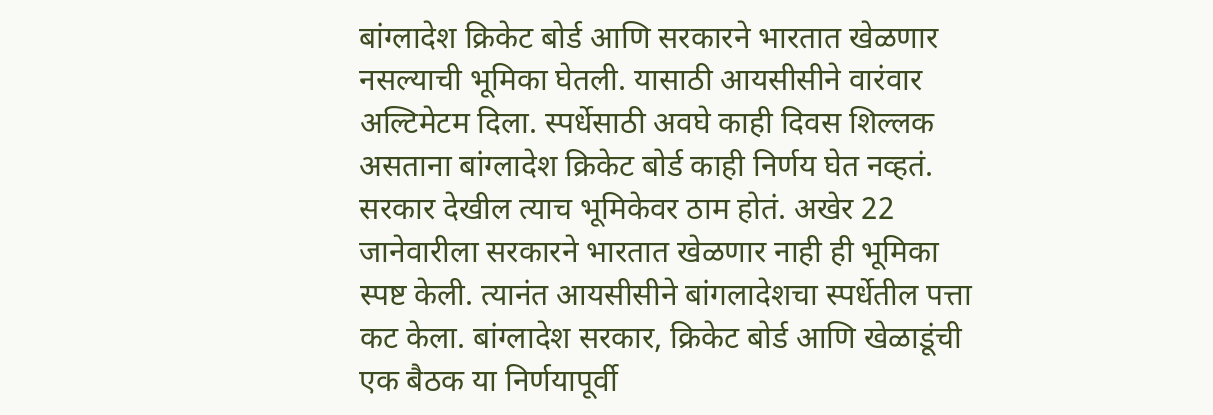बांग्लादेश क्रिकेट बोर्ड आणि सरकारने भारतात खेळणार नसल्याची भूमिका घेतली. यासाठी आयसीसीने वारंवार अल्टिमेटम दिला. स्पर्धेसाठी अवघे काही दिवस शिल्लक असताना बांग्लादेश क्रिकेट बोर्ड काही निर्णय घेत नव्हतं. सरकार देखील त्याच भूमिकेवर ठाम होतं. अखेर 22 जानेवारीला सरकारने भारतात खेळणार नाही ही भूमिका स्पष्ट केली. त्यानंत आयसीसीने बांगलादेशचा स्पर्धेतील पत्ता कट केला. बांग्लादेश सरकार, क्रिकेट बोर्ड आणि खेळाडूंची एक बैठक या निर्णयापूर्वी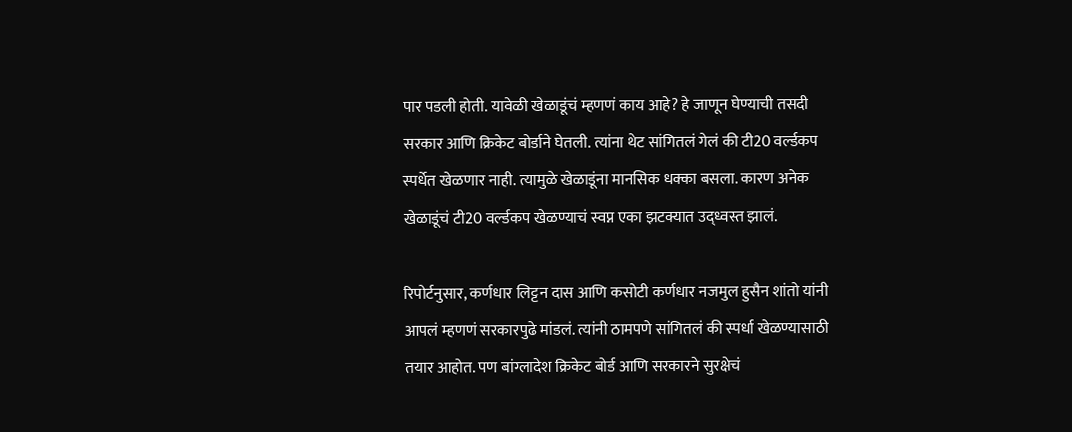पार पडली होती. यावेळी खेळाडूंचं म्हणणं काय आहे? हे जाणून घेण्याची तसदी सरकार आणि क्रिकेट बोर्डाने घेतली. त्यांना थेट सांगितलं गेलं की टी20 वर्ल्डकप स्पर्धेत खेळणार नाही. त्यामुळे खेळाडूंना मानसिक धक्का बसला. कारण अनेक खेळाडूंचं टी20 वर्ल्डकप खेळण्याचं स्वप्न एका झटक्यात उद्ध्वस्त झालं.

रिपोर्टनुसार, कर्णधार लिट्टन दास आणि कसोटी कर्णधार नजमुल हुसैन शांतो यांनी आपलं म्हणणं सरकारपुढे मांडलं. त्यांनी ठामपणे सांगितलं की स्पर्धा खेळण्यासाठी तयार आहोत. पण बांग्लादेश क्रिकेट बोर्ड आणि सरकारने सुरक्षेचं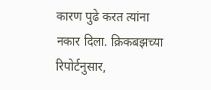कारण पुढे करत त्यांना नकार दिला. क्रिकबझच्या रिपोर्टनुसार,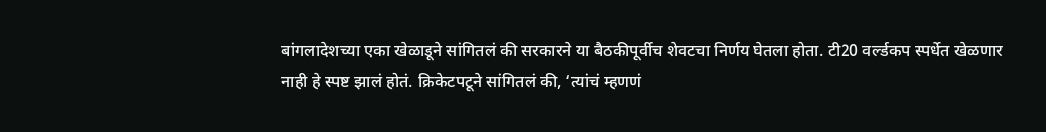बांगलादेशच्या एका खेळाडूने सांगितलं की सरकारने या बैठकीपूर्वीच शेवटचा निर्णय घेतला होता. टी20 वर्ल्डकप स्पर्धेत खेळणार नाही हे स्पष्ट झालं होतं. क्रिकेटपटूने सांगितलं की, ‘त्यांचं म्हणणं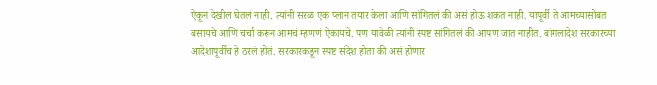ऐकून देखील घेतलं नाही. त्यांनी सरळ एक प्लान तयार केला आणि सांगितलं की असं होऊ शकत नाही. यापूर्वी ते आमच्यासोबत बसायचे आणि चर्चा करून आमचं म्हणणं ऐकायचे. पण यावेळी त्यांनी स्पष्ट सांगितलं की आपण जात नाहीत. बांगलादेश सरकारच्या आदेशापूर्वीच हे ठरलं होतं. सरकारकडून स्पष्ट संदेश होता की असं होणार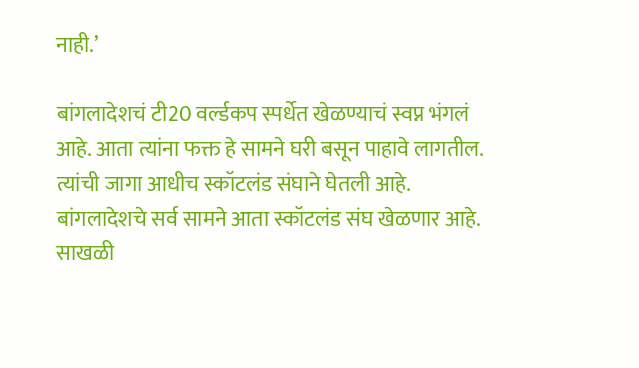नाही.’

बांगलादेशचं टी20 वर्ल्डकप स्पर्धेत खेळण्याचं स्वप्न भंगलं आहे. आता त्यांना फक्त हे सामने घरी बसून पाहावे लागतील. त्यांची जागा आधीच स्कॉटलंड संघाने घेतली आहे. बांगलादेशचे सर्व सामने आता स्कॉटलंड संघ खेळणार आहे. साखळी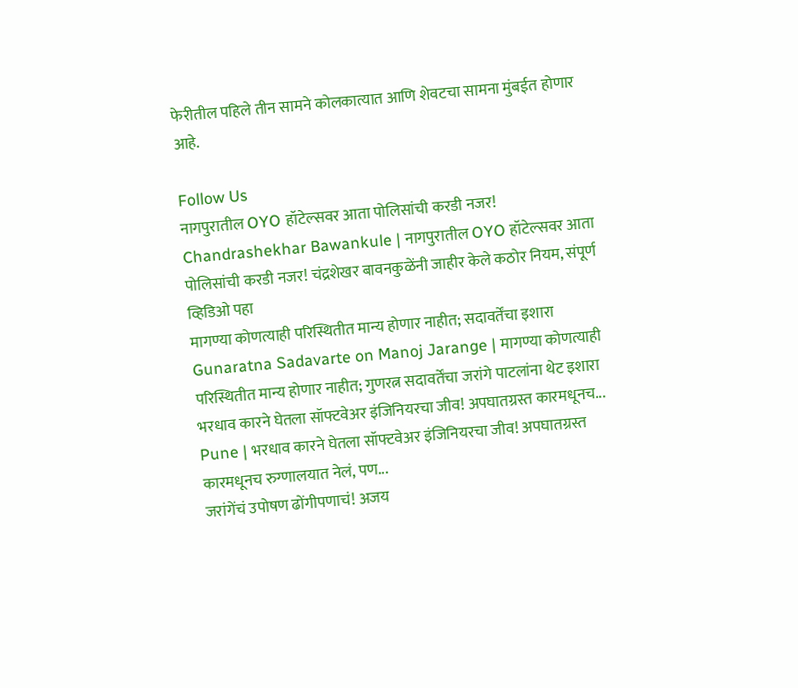फेरीतील पहिले तीन सामने कोलकात्यात आणि शेवटचा सामना मुंबईत होणार आहे.

Follow Us
नागपुरातील OYO हॉटेल्सवर आता पोलिसांची करडी नजर!
Chandrashekhar Bawankule | नागपुरातील OYO हॉटेल्सवर आता पोलिसांची करडी नजर! चंद्रशेखर बावनकुळेंनी जाहीर केले कठोर नियम, संपूर्ण व्हिडिओ पहा
मागण्या कोणत्याही परिस्थितीत मान्य होणार नाहीत; सदावर्तेंचा इशारा
Gunaratna Sadavarte on Manoj Jarange | मागण्या कोणत्याही परिस्थितीत मान्य होणार नाहीत; गुणरत्न सदावर्तेंचा जरांगे पाटलांना थेट इशारा
भरधाव कारने घेतला सॉफ्टवेअर इंजिनियरचा जीव! अपघातग्रस्त कारमधूनच...
Pune | भरधाव कारने घेतला सॉफ्टवेअर इंजिनियरचा जीव! अपघातग्रस्त कारमधूनच रुग्णालयात नेलं, पण...
जरांगेंचं उपोषण ढोंगीपणाचं! अजय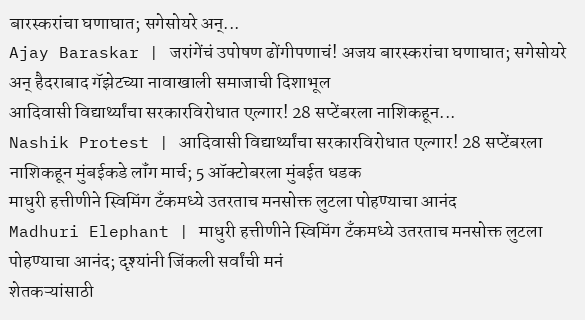बारस्करांचा घणाघात; सगेसोयरे अन्...
Ajay Baraskar | जरांगेंचं उपोषण ढोंगीपणाचं! अजय बारस्करांचा घणाघात; सगेसोयरे अन् हैदराबाद गॅझेटच्या नावाखाली समाजाची दिशाभूल
आदिवासी विद्यार्थ्यांचा सरकारविरोधात एल्गार! 28 सप्टेंबरला नाशिकहून...
Nashik Protest | आदिवासी विद्यार्थ्यांचा सरकारविरोधात एल्गार! 28 सप्टेंबरला नाशिकहून मुंबईकडे लॉंग मार्च; 5 ऑक्टोबरला मुंबईत धडक
माधुरी हत्तीणीने स्विमिंग टँकमध्ये उतरताच मनसोक्त लुटला पोहण्याचा आनंद
Madhuri Elephant | माधुरी हत्तीणीने स्विमिंग टँकमध्ये उतरताच मनसोक्त लुटला पोहण्याचा आनंद; दृश्यांनी जिंकली सर्वांची मनं
शेतकऱ्यांसाठी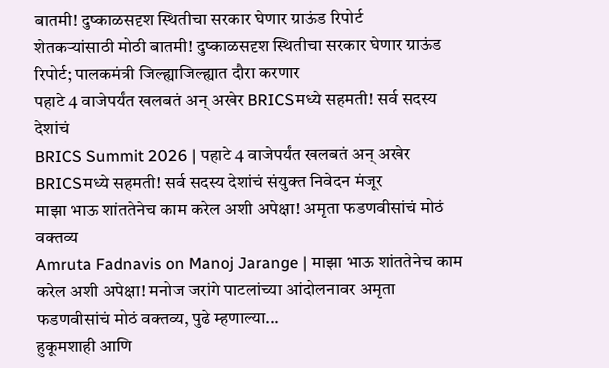बातमी! दुष्काळसदृश स्थितीचा सरकार घेणार ग्राऊंड रिपोर्ट
शेतकऱ्यांसाठी मोठी बातमी! दुष्काळसदृश स्थितीचा सरकार घेणार ग्राऊंड रिपोर्ट; पालकमंत्री जिल्ह्याजिल्ह्यात दौरा करणार
पहाटे 4 वाजेपर्यंत खलबतं अन् अखेर BRICSमध्ये सहमती! सर्व सदस्य देशांचं
BRICS Summit 2026 | पहाटे 4 वाजेपर्यंत खलबतं अन् अखेर BRICSमध्ये सहमती! सर्व सदस्य देशांचं संयुक्त निवेदन मंजूर
माझा भाऊ शांततेनेच काम करेल अशी अपेक्षा! अमृता फडणवीसांचं मोठं वक्तव्य
Amruta Fadnavis on Manoj Jarange | माझा भाऊ शांततेनेच काम करेल अशी अपेक्षा! मनोज जरांगे पाटलांच्या आंदोलनावर अमृता फडणवीसांचं मोठं वक्तव्य, पुढे म्हणाल्या...
हुकूमशाही आणि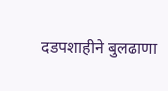दडपशाहीने बुलढाणा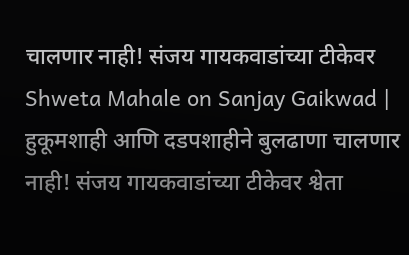चालणार नाही! संजय गायकवाडांच्या टीकेवर
Shweta Mahale on Sanjay Gaikwad | हुकूमशाही आणि दडपशाहीने बुलढाणा चालणार नाही! संजय गायकवाडांच्या टीकेवर श्वेता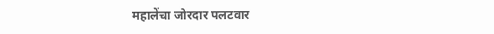महालेंचा जोरदार पलटवार